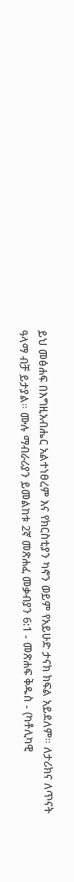ይህ መፅሐፍ በእግዚአብሔር አልተነፀረም እና የክርስቲያን ካኖን ወይም የአይሁድ ታናክ ክፍል አይደለም። ለታሪክና ለጥናት ዓላማ ብቻ ይታያል። ሙሉ ማብራሪያን ይመልከቱ 2ኛ መጽሐፈ መቃብያን 6:1 - መጽሐፍ ቅዱስ - (ካቶሊካዊ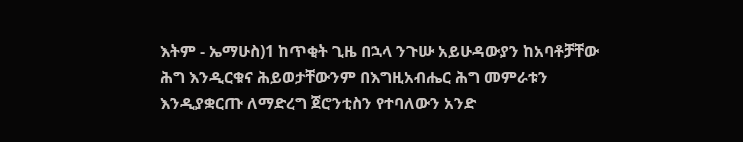እትም - ኤማሁስ)1 ከጥቂት ጊዜ በኋላ ንጉሡ አይሁዳውያን ከአባቶቻቸው ሕግ እንዲርቁና ሕይወታቸውንም በእግዚአብሔር ሕግ መምራቱን እንዲያቋርጡ ለማድረግ ጀሮንቲስን የተባለውን አንድ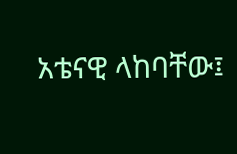አቴናዊ ላከባቸው፤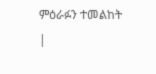ምዕራፉን ተመልከት |